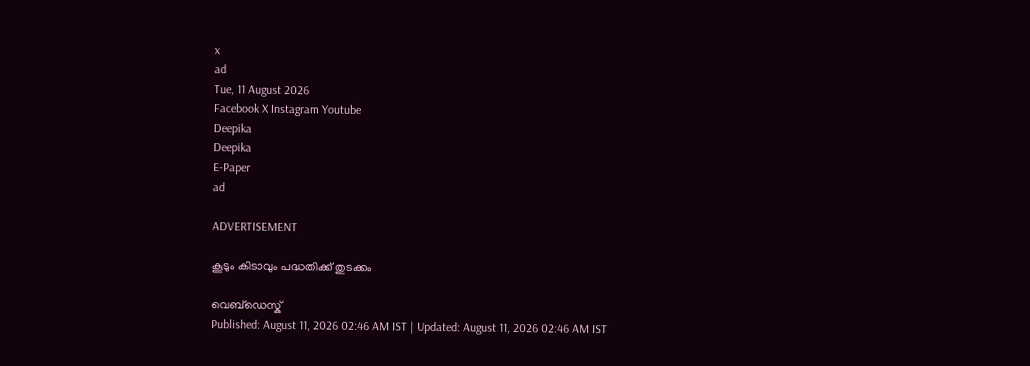x
ad
Tue, 11 August 2026
Facebook X Instagram Youtube
Deepika
Deepika
E-Paper
ad

ADVERTISEMENT

കൂടും കിടാവും പദ്ധതിക്ക് തുടക്കം

വെബ്ഡെസ്ക്
Published: August 11, 2026 02:46 AM IST | Updated: August 11, 2026 02:46 AM IST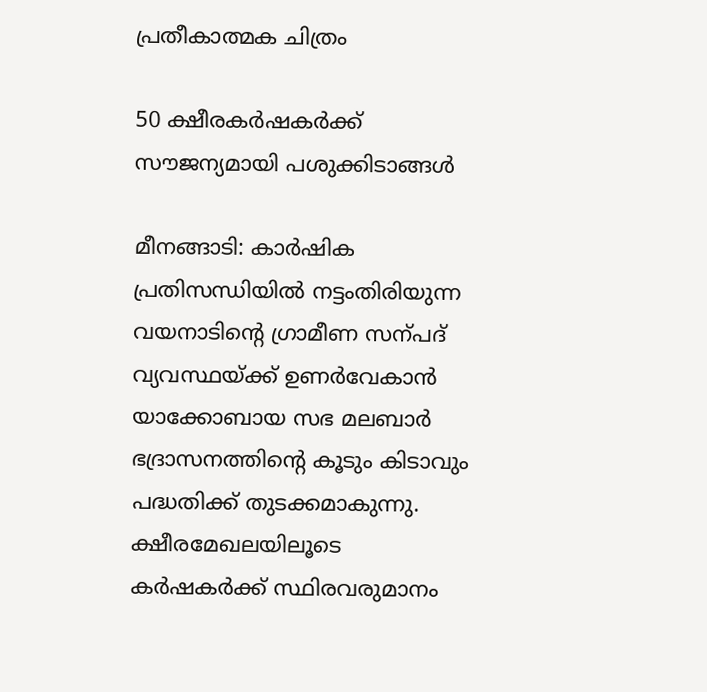പ്രതീകാത്മക ചിത്രം

50 ക്ഷീരകർഷകർക്ക് സൗജന്യമായി പശുക്കിടാങ്ങൾ

മീനങ്ങാടി: കാർഷിക പ്രതിസന്ധിയിൽ നട്ടംതിരിയുന്ന വയനാടിന്‍റെ ഗ്രാമീണ സന്പദ് വ്യവസ്ഥയ്ക്ക് ഉണർവേകാൻ യാക്കോബായ സഭ മലബാർ ഭദ്രാസനത്തിന്‍റെ കൂടും കിടാവും പദ്ധതിക്ക് തുടക്കമാകുന്നു. ക്ഷീരമേഖലയിലൂടെ കർഷകർക്ക് സ്ഥിരവരുമാനം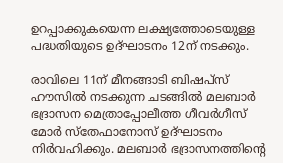ഉറപ്പാക്കുകയെന്ന ലക്ഷ്യത്തോടെയുള്ള പദ്ധതിയുടെ ഉദ്ഘാടനം 12ന് നടക്കും.

രാവിലെ 11ന് മീനങ്ങാടി ബിഷപ്സ് ഹൗസിൽ നടക്കുന്ന ചടങ്ങിൽ മലബാർ ഭദ്രാസന മെത്രാപ്പോലീത്ത ഗീവർഗീസ് മോർ സ്തേഫാനോസ് ഉദ്ഘാടനം നിർവഹിക്കും. മലബാർ ഭദ്രാസനത്തിന്‍റെ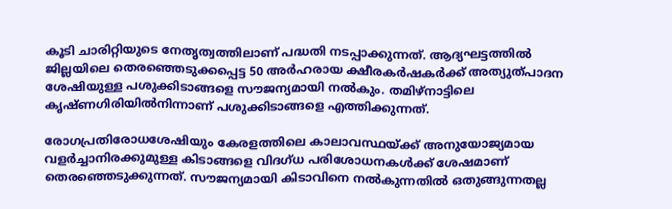കൂടി ചാരിറ്റിയുടെ നേതൃത്വത്തിലാണ് പദ്ധതി നടപ്പാക്കുന്നത്. ആദ്യഘട്ടത്തിൽ ജില്ലയിലെ തെരഞ്ഞെടുക്കപ്പെട്ട 50 അർഹരായ ക്ഷീരകർഷകർക്ക് അത്യുത്പാദന ശേഷിയുള്ള പശുക്കിടാങ്ങളെ സൗജന്യമായി നൽകും. തമിഴ്നാട്ടിലെ കൃഷ്ണഗിരിയിൽനിന്നാണ് പശുക്കിടാങ്ങളെ എത്തിക്കുന്നത്.

രോഗപ്രതിരോധശേഷിയും കേരളത്തിലെ കാലാവസ്ഥയ്ക്ക് അനുയോജ്യമായ വളർച്ചാനിരക്കുമുള്ള കിടാങ്ങളെ വിദഗ്ധ പരിശോധനകൾക്ക് ശേഷമാണ് തെരഞ്ഞെടുക്കുന്നത്. സൗജന്യമായി കിടാവിനെ നൽകുന്നതിൽ ഒതുങ്ങുന്നതല്ല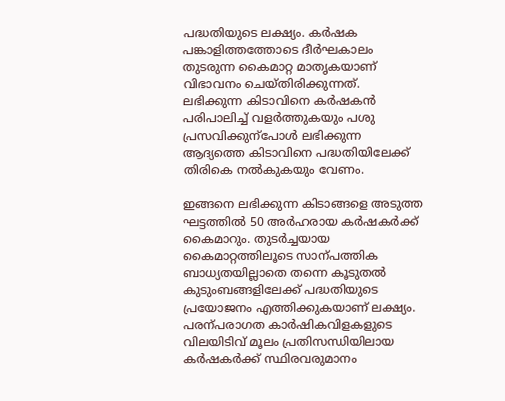പദ്ധതിയുടെ ലക്ഷ്യം. കർഷക പങ്കാളിത്തത്തോടെ ദീർഘകാലം തുടരുന്ന കൈമാറ്റ മാതൃകയാണ് വിഭാവനം ചെയ്തിരിക്കുന്നത്.
ലഭിക്കുന്ന കിടാവിനെ കർഷകൻ പരിപാലിച്ച് വളർത്തുകയും പശു പ്രസവിക്കുന്പോൾ ലഭിക്കുന്ന ആദ്യത്തെ കിടാവിനെ പദ്ധതിയിലേക്ക് തിരികെ നൽകുകയും വേണം.

ഇങ്ങനെ ലഭിക്കുന്ന കിടാങ്ങളെ അടുത്ത ഘട്ടത്തിൽ 50 അർഹരായ കർഷകർക്ക് കൈമാറും. തുടർച്ചയായ കൈമാറ്റത്തിലൂടെ സാന്പത്തിക ബാധ്യതയില്ലാതെ തന്നെ കൂടുതൽ കുടുംബങ്ങളിലേക്ക് പദ്ധതിയുടെ പ്രയോജനം എത്തിക്കുകയാണ് ലക്ഷ്യം. പരന്പരാഗത കാർഷികവിളകളുടെ വിലയിടിവ് മൂലം പ്രതിസന്ധിയിലായ കർഷകർക്ക് സ്ഥിരവരുമാനം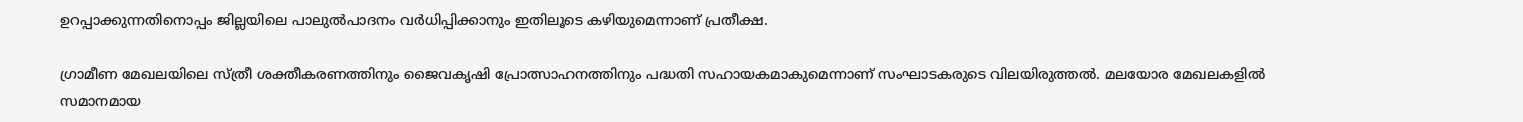ഉറപ്പാക്കുന്നതിനൊപ്പം ജില്ലയിലെ പാലുൽപാദനം വർധിപ്പിക്കാനും ഇതിലൂടെ കഴിയുമെന്നാണ് പ്രതീക്ഷ.

ഗ്രാമീണ മേഖലയിലെ സ്ത്രീ ശക്തീകരണത്തിനും ജൈവകൃഷി പ്രോത്സാഹനത്തിനും പദ്ധതി സഹായകമാകുമെന്നാണ് സംഘാടകരുടെ വിലയിരുത്തൽ. മലയോര മേഖലകളിൽ സമാനമായ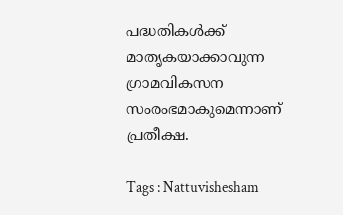പദ്ധതികൾക്ക് മാതൃകയാക്കാവുന്ന ഗ്രാമവികസന സംരംഭമാകുമെന്നാണ് പ്രതീക്ഷ.

Tags : Nattuvishesham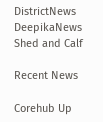DistrictNews DeepikaNews Shed and Calf

Recent News

Corehub Up